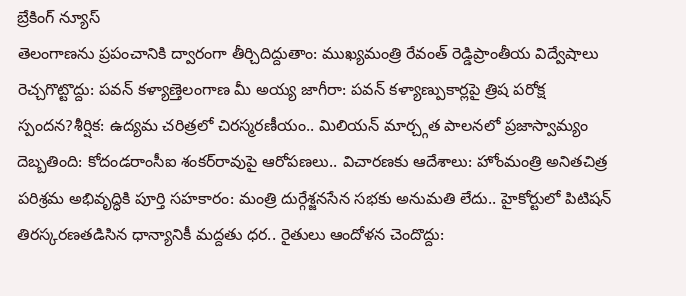బ్రేకింగ్ న్యూస్
తెలంగాణను ప్రపంచానికి ద్వారంగా తీర్చిదిద్దుతాం: ముఖ్యమంత్రి రేవంత్ రెడ్డిప్రాంతీయ విద్వేషాలు రెచ్చగొట్టొద్దు: పవన్ కళ్యాణ్తెలంగాణ మీ అయ్య జాగీరా: పవన్ కళ్యాణ్పుకార్లపై త్రిష పరోక్ష స్పందన?శీర్షిక: ఉద్యమ చరిత్రలో చిరస్మరణీయం.. మిలియన్ మార్చ్గత పాలనలో ప్రజాస్వామ్యం దెబ్బతింది: కోదండరాంసీఐ శంకర్‌రావుపై ఆరోపణలు.. విచారణకు ఆదేశాలు: హోంమంత్రి అనితచిత్ర పరిశ్రమ అభివృద్ధికి పూర్తి సహకారం: మంత్రి దుర్గేశ్జనసేన సభకు అనుమతి లేదు.. హైకోర్టులో పిటిషన్ తిరస్కరణతడిసిన ధాన్యానికీ మద్దతు ధర.. రైతులు ఆందోళన చెందొద్దు: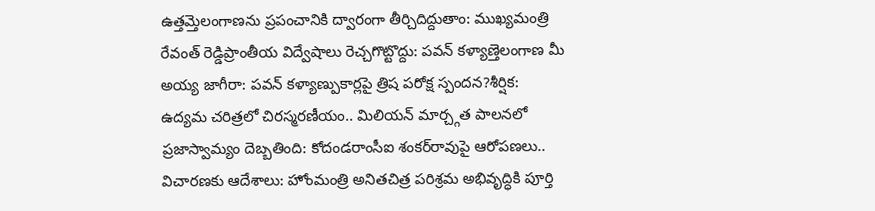ఉత్తమ్తెలంగాణను ప్రపంచానికి ద్వారంగా తీర్చిదిద్దుతాం: ముఖ్యమంత్రి రేవంత్ రెడ్డిప్రాంతీయ విద్వేషాలు రెచ్చగొట్టొద్దు: పవన్ కళ్యాణ్తెలంగాణ మీ అయ్య జాగీరా: పవన్ కళ్యాణ్పుకార్లపై త్రిష పరోక్ష స్పందన?శీర్షిక: ఉద్యమ చరిత్రలో చిరస్మరణీయం.. మిలియన్ మార్చ్గత పాలనలో ప్రజాస్వామ్యం దెబ్బతింది: కోదండరాంసీఐ శంకర్‌రావుపై ఆరోపణలు.. విచారణకు ఆదేశాలు: హోంమంత్రి అనితచిత్ర పరిశ్రమ అభివృద్ధికి పూర్తి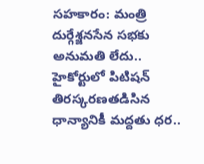సహకారం: మంత్రి దుర్గేశ్జనసేన సభకు అనుమతి లేదు.. హైకోర్టులో పిటిషన్ తిరస్కరణతడిసిన ధాన్యానికీ మద్దతు ధర..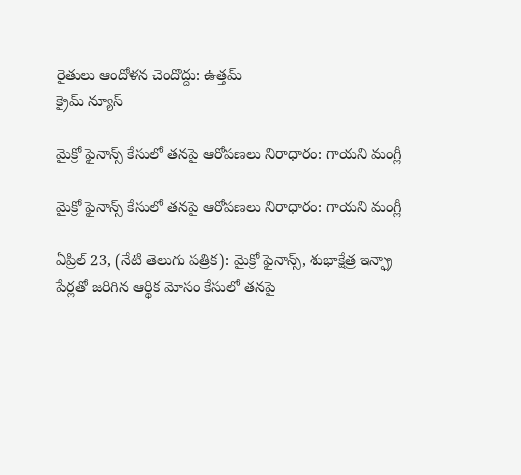రైతులు ఆందోళన చెందొద్దు: ఉత్తమ్
క్రైమ్ న్యూస్

మైక్రో ఫైనాన్స్‌ కేసులో తనపై ఆరోపణలు నిరాధారం: గాయని మంగ్లీ

మైక్రో ఫైనాన్స్‌ కేసులో తనపై ఆరోపణలు నిరాధారం: గాయని మంగ్లీ

ఏప్రిల్ 23, (నేటి తెలుగు పత్రిక): మైక్రో ఫైనాన్స్‌, శుభాక్షేత్ర ఇన్ఫ్రా పేర్లతో జరిగిన ఆర్థిక మోసం కేసులో తనపై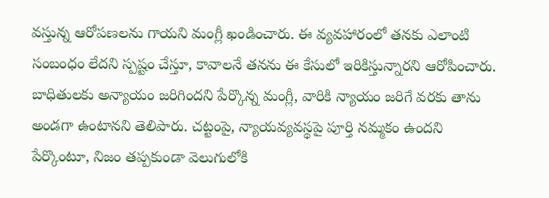వస్తున్న ఆరోపణలను గాయని మంగ్లీ ఖండించారు. ఈ వ్యవహారంలో తనకు ఎలాంటి సంబంధం లేదని స్పష్టం చేస్తూ, కావాలనే తనను ఈ కేసులో ఇరికిస్తున్నారని ఆరోపించారు. బాధితులకు అన్యాయం జరిగిందని పేర్కొన్న మంగ్లీ, వారికి న్యాయం జరిగే వరకు తాను అండగా ఉంటానని తెలిపారు. చట్టంపై, న్యాయవ్యవస్థపై పూర్తి నమ్మకం ఉందని పేర్కొంటూ, నిజం తప్పకుండా వెలుగులోకి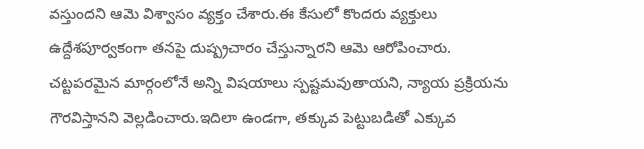వస్తుందని ఆమె విశ్వాసం వ్యక్తం చేశారు.ఈ కేసులో కొందరు వ్యక్తులు ఉద్దేశపూర్వకంగా తనపై దుష్ప్రచారం చేస్తున్నారని ఆమె ఆరోపించారు. చట్టపరమైన మార్గంలోనే అన్ని విషయాలు స్పష్టమవుతాయని, న్యాయ ప్రక్రియను గౌరవిస్తానని వెల్లడించారు.ఇదిలా ఉండగా, తక్కువ పెట్టుబడితో ఎక్కువ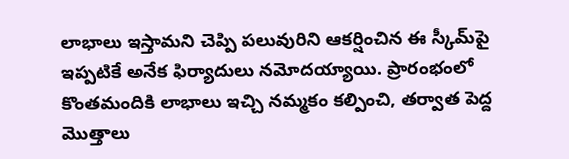లాభాలు ఇస్తామని చెప్పి పలువురిని ఆకర్షించిన ఈ స్కీమ్‌పై ఇప్పటికే అనేక ఫిర్యాదులు నమోదయ్యాయి. ప్రారంభంలో కొంతమందికి లాభాలు ఇచ్చి నమ్మకం కల్పించి, తర్వాత పెద్ద మొత్తాలు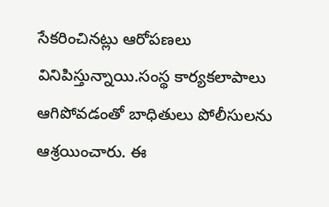సేకరించినట్లు ఆరోపణలు వినిపిస్తున్నాయి.సంస్థ కార్యకలాపాలు ఆగిపోవడంతో బాధితులు పోలీసులను ఆశ్రయించారు. ఈ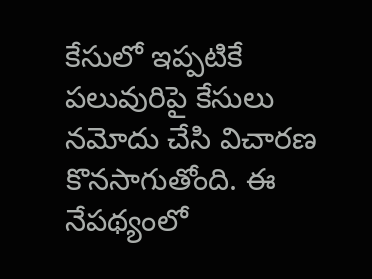కేసులో ఇప్పటికే పలువురిపై కేసులు నమోదు చేసి విచారణ కొనసాగుతోంది. ఈ నేపథ్యంలో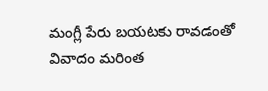మంగ్లీ పేరు బయటకు రావడంతో వివాదం మరింత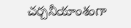చర్చనీయాంశంగా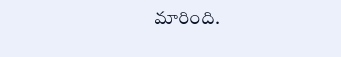మారింది.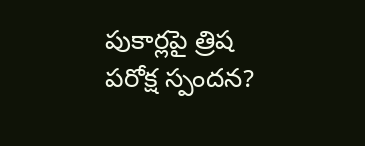పుకార్లపై త్రిష పరోక్ష స్పందన?